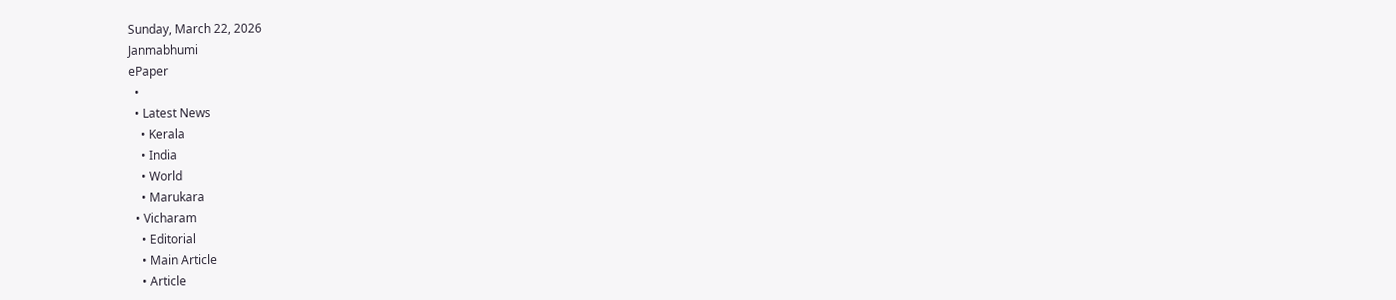Sunday, March 22, 2026
Janmabhumi
ePaper
  •
  • Latest News
    • Kerala
    • India
    • World
    • Marukara
  • Vicharam
    • Editorial
    • Main Article
    • Article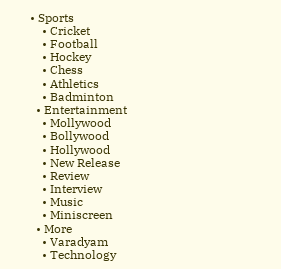• Sports
    • Cricket
    • Football
    • Hockey
    • Chess
    • Athletics
    • Badminton
  • Entertainment
    • Mollywood
    • Bollywood
    • Hollywood
    • New Release
    • Review
    • Interview
    • Music
    • Miniscreen
  • More
    • Varadyam
    • Technology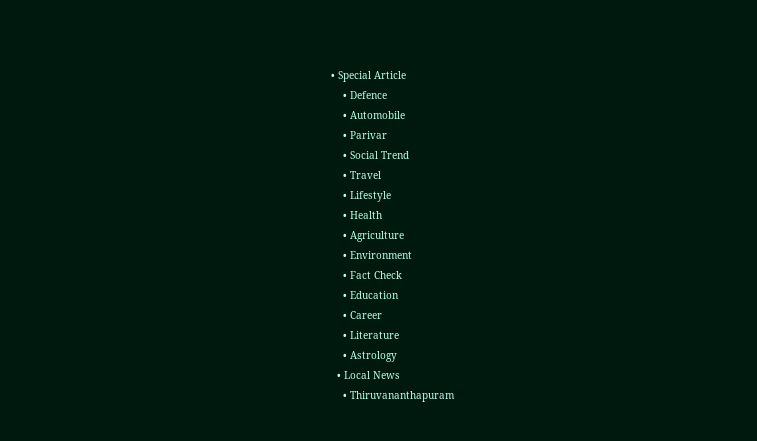• Special Article
    • Defence
    • Automobile
    • Parivar
    • Social Trend
    • Travel
    • Lifestyle
    • Health
    • Agriculture
    • Environment
    • Fact Check
    • Education
    • Career
    • Literature
    • Astrology
  • Local News
    • Thiruvananthapuram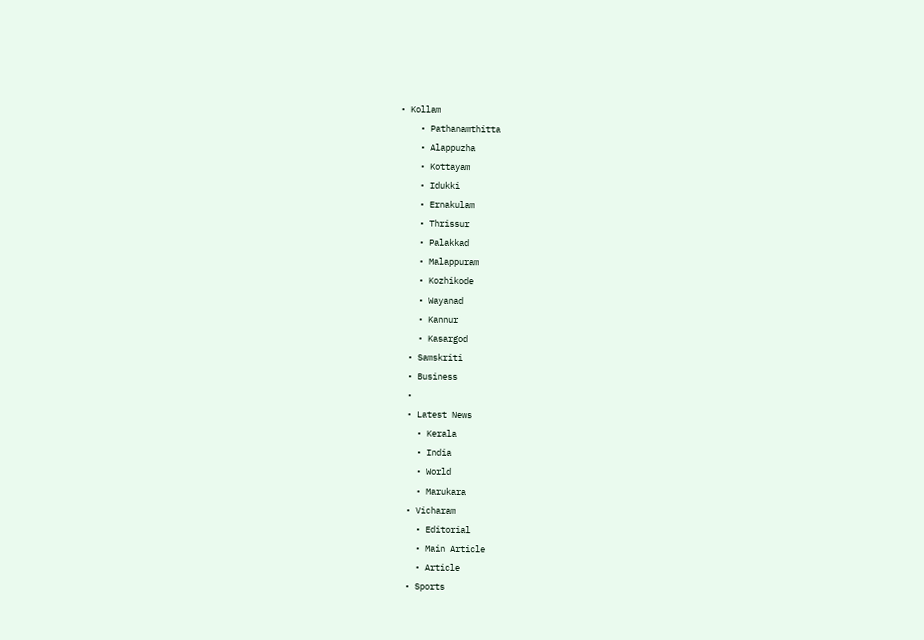• Kollam
    • Pathanamthitta
    • Alappuzha
    • Kottayam
    • Idukki
    • Ernakulam
    • Thrissur
    • Palakkad
    • Malappuram
    • Kozhikode
    • Wayanad
    • Kannur
    • Kasargod
  • Samskriti
  • Business
  •
  • Latest News
    • Kerala
    • India
    • World
    • Marukara
  • Vicharam
    • Editorial
    • Main Article
    • Article
  • Sports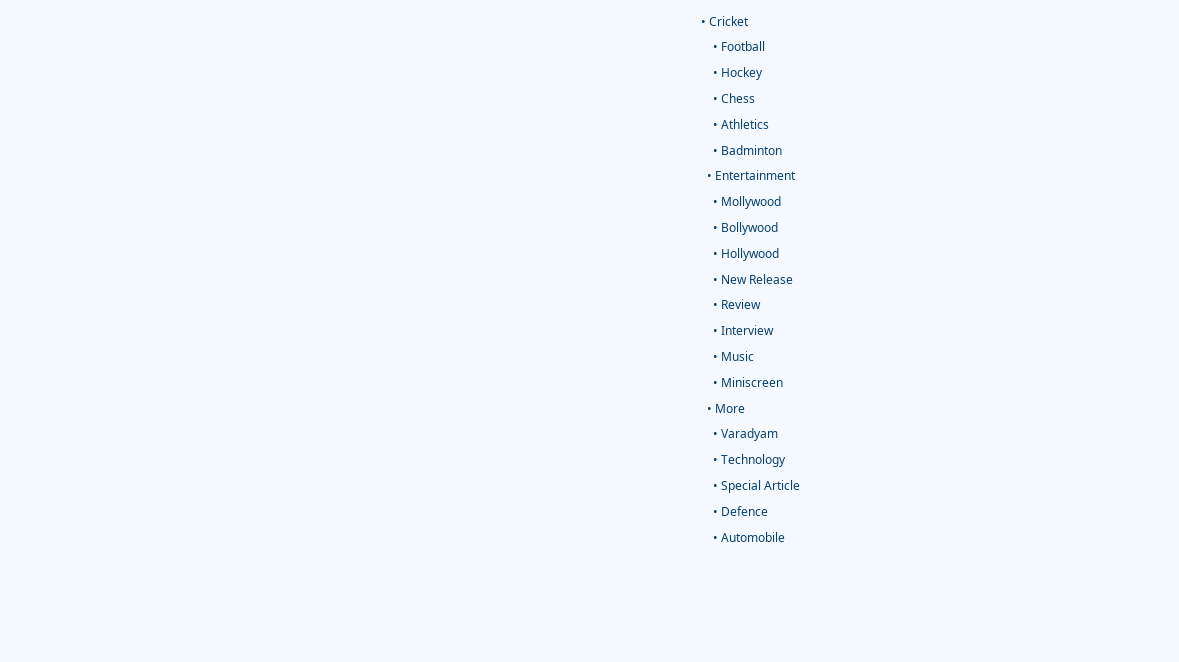• Cricket
    • Football
    • Hockey
    • Chess
    • Athletics
    • Badminton
  • Entertainment
    • Mollywood
    • Bollywood
    • Hollywood
    • New Release
    • Review
    • Interview
    • Music
    • Miniscreen
  • More
    • Varadyam
    • Technology
    • Special Article
    • Defence
    • Automobile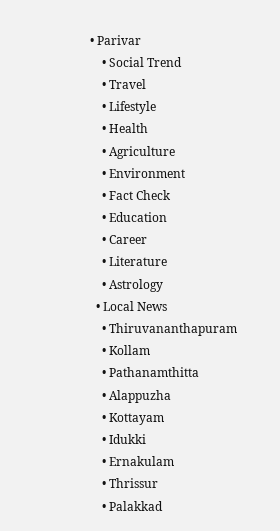• Parivar
    • Social Trend
    • Travel
    • Lifestyle
    • Health
    • Agriculture
    • Environment
    • Fact Check
    • Education
    • Career
    • Literature
    • Astrology
  • Local News
    • Thiruvananthapuram
    • Kollam
    • Pathanamthitta
    • Alappuzha
    • Kottayam
    • Idukki
    • Ernakulam
    • Thrissur
    • Palakkad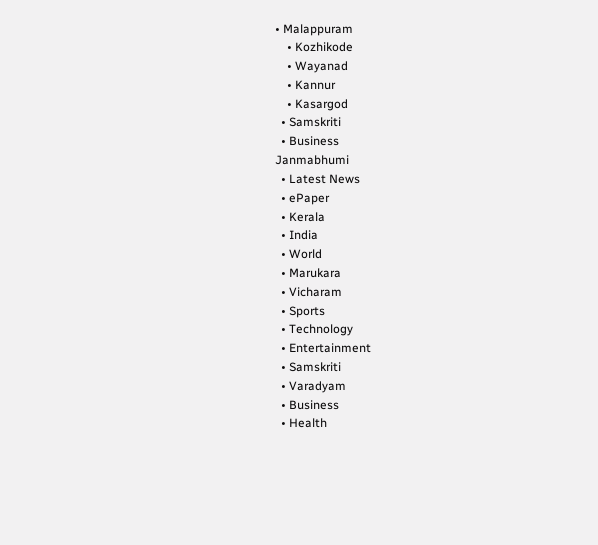• Malappuram
    • Kozhikode
    • Wayanad
    • Kannur
    • Kasargod
  • Samskriti
  • Business
Janmabhumi
  • Latest News
  • ePaper
  • Kerala
  • India
  • World
  • Marukara
  • Vicharam
  • Sports
  • Technology
  • Entertainment
  • Samskriti
  • Varadyam
  • Business
  • Health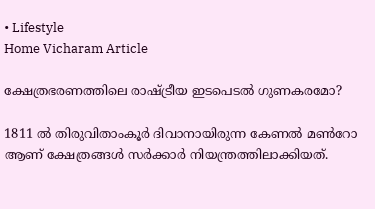• Lifestyle
Home Vicharam Article

ക്ഷേത്രഭരണത്തിലെ രാഷ്‌ട്രീയ ഇടപെടല്‍ ഗുണകരമോ?

1811 ല്‍ തിരുവിതാംകൂര്‍ ദിവാനായിരുന്ന കേണല്‍ മണ്‍റോ ആണ് ക്ഷേത്രങ്ങള്‍ സര്‍ക്കാര്‍ നിയന്ത്രത്തിലാക്കിയത്.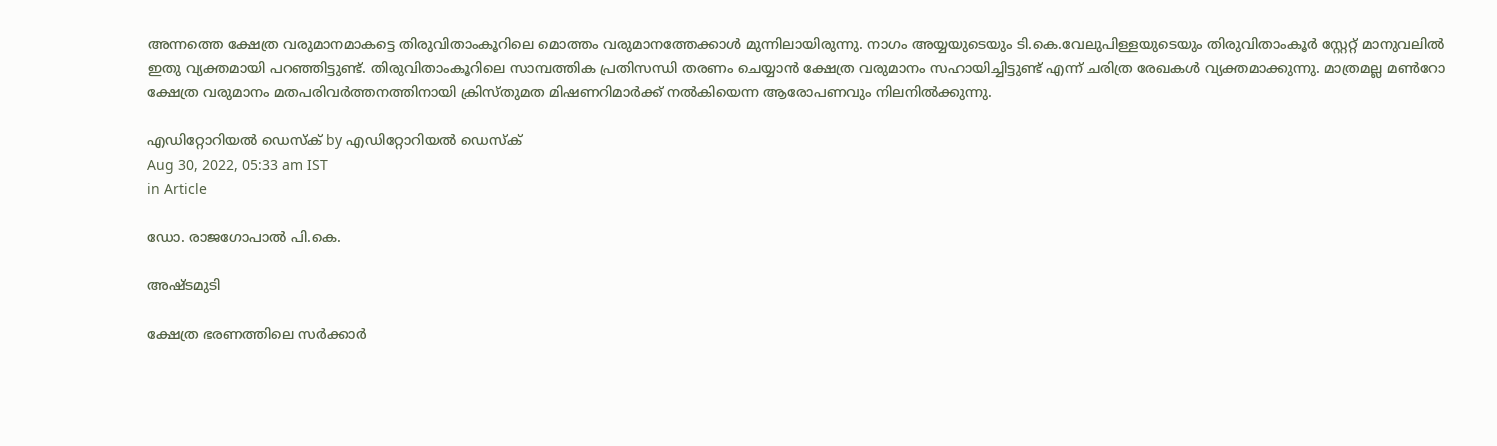അന്നത്തെ ക്ഷേത്ര വരുമാനമാകട്ടെ തിരുവിതാംകൂറിലെ മൊത്തം വരുമാനത്തേക്കാള്‍ മുന്നിലായിരുന്നു. നാഗം അയ്യയുടെയും ടി.കെ.വേലുപിള്ളയുടെയും തിരുവിതാംകൂര്‍ സ്റ്റേറ്റ് മാനുവലില്‍ ഇതു വ്യക്തമായി പറഞ്ഞിട്ടുണ്ട്. തിരുവിതാംകൂറിലെ സാമ്പത്തിക പ്രതിസന്ധി തരണം ചെയ്യാന്‍ ക്ഷേത്ര വരുമാനം സഹായിച്ചിട്ടുണ്ട് എന്ന് ചരിത്ര രേഖകള്‍ വ്യക്തമാക്കുന്നു. മാത്രമല്ല മണ്‍റോ ക്ഷേത്ര വരുമാനം മതപരിവര്‍ത്തനത്തിനായി ക്രിസ്തുമത മിഷണറിമാര്‍ക്ക് നല്‍കിയെന്ന ആരോപണവും നിലനില്‍ക്കുന്നു.

എഡിറ്റോറിയൽ ഡെസ്ക് by എഡിറ്റോറിയൽ ഡെസ്ക്
Aug 30, 2022, 05:33 am IST
in Article

ഡോ. രാജഗോപാല്‍ പി.കെ.

അഷ്ടമുടി

ക്ഷേത്ര ഭരണത്തിലെ സര്‍ക്കാര്‍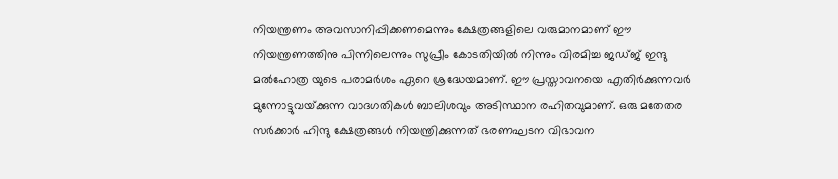നിയന്ത്രണം അവസാനിപ്പിക്കണമെന്നും ക്ഷേത്രങ്ങളിലെ വരുമാനമാണ് ഈ നിയന്ത്രണത്തിനു പിന്നിലെന്നും സുപ്രീം കോടതിയില്‍ നിന്നും വിരമിച്ച ജഡ്ജ് ഇന്ദു മല്‍ഹോത്ര യുടെ പരാമര്‍ശം ഏറെ ശ്രദ്ധേയമാണ്. ഈ പ്രസ്താവനയെ എതിര്‍ക്കുന്നവര്‍ മുന്നോട്ടുവയ്‌ക്കുന്ന വാദഗതികള്‍ ബാലിശവും അടിസ്ഥാന രഹിതവുമാണ്. ഒരു മതേതര സര്‍ക്കാര്‍ ഹിന്ദു ക്ഷേത്രങ്ങള്‍ നിയന്ത്രിക്കുന്നത് ഭരണഘടന വിഭാവന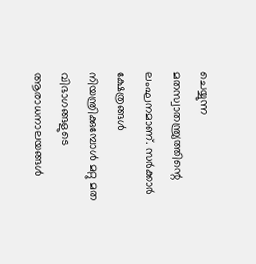ചെയ്യുന്ന മതസ്വാതന്ത്ര്യത്തിന്റെ ലംഘനമാണ്. സര്‍ക്കാര്‍ ക്ഷേത്രങ്ങള്‍ നിയന്ത്രിക്കുമ്പോള്‍ മറ്റു മത വിഭാഗങ്ങളുടെ ആരാധനാലയങ്ങള്‍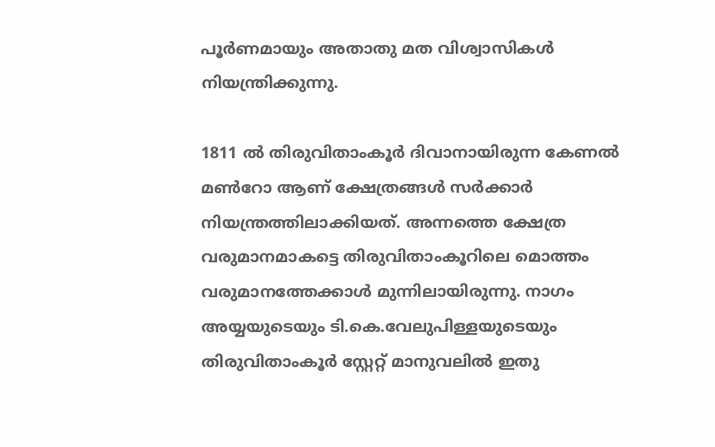പൂര്‍ണമായും അതാതു മത വിശ്വാസികള്‍ നിയന്ത്രിക്കുന്നു.

1811 ല്‍ തിരുവിതാംകൂര്‍ ദിവാനായിരുന്ന കേണല്‍ മണ്‍റോ ആണ് ക്ഷേത്രങ്ങള്‍ സര്‍ക്കാര്‍ നിയന്ത്രത്തിലാക്കിയത്. അന്നത്തെ ക്ഷേത്ര വരുമാനമാകട്ടെ തിരുവിതാംകൂറിലെ മൊത്തം വരുമാനത്തേക്കാള്‍ മുന്നിലായിരുന്നു. നാഗം അയ്യയുടെയും ടി.കെ.വേലുപിള്ളയുടെയും തിരുവിതാംകൂര്‍ സ്റ്റേറ്റ് മാനുവലില്‍ ഇതു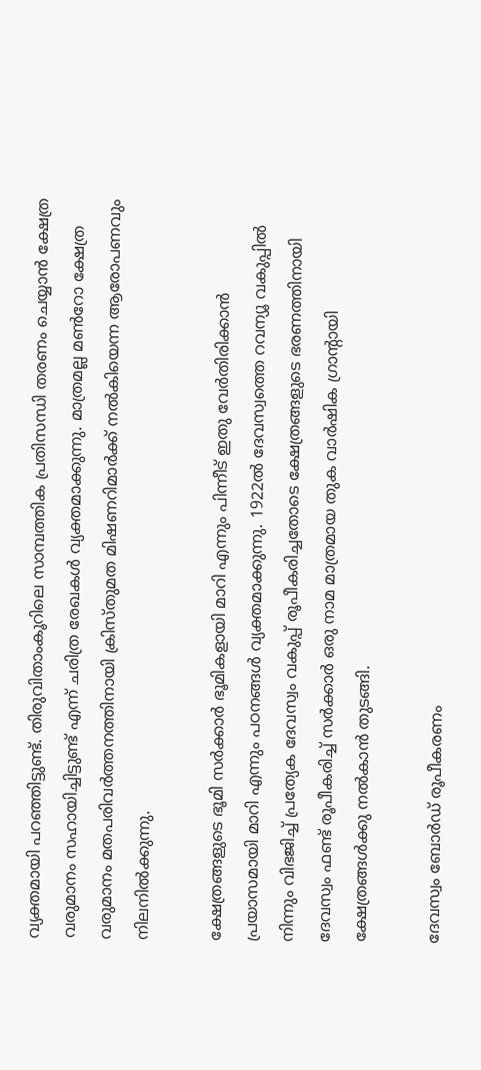വ്യക്തമായി പറഞ്ഞിട്ടുണ്ട്. തിരുവിതാംകൂറിലെ സാമ്പത്തിക പ്രതിസന്ധി തരണം ചെയ്യാന്‍ ക്ഷേത്ര വരുമാനം സഹായിച്ചിട്ടുണ്ട് എന്ന് ചരിത്ര രേഖകള്‍ വ്യക്തമാക്കുന്നു. മാത്രമല്ല മണ്‍റോ ക്ഷേത്ര വരുമാനം മതപരിവര്‍ത്തനത്തിനായി ക്രിസ്തുമത മിഷണറിമാര്‍ക്ക് നല്‍കിയെന്ന ആരോപണവും നിലനില്‍ക്കുന്നു.

ക്ഷേത്രങ്ങളുടെ ഭൂമി സര്‍ക്കാര്‍ ഭൂമികളായി മാറി എന്നും പിന്നീട് ഇതു വേര്‍തിരിക്കാന്‍ പ്രയാസമായി മാറി എന്നും പഠനങ്ങള്‍ വ്യക്തമാക്കുന്നു. 1922ല്‍ ദേവസ്വത്തെ റവന്യൂ വകുപ്പില്‍ നിന്നും വിഭജിച്ച് പ്രത്യേക ദേവസ്വം വകുപ്പ് രൂപീകരിച്ചതോടെ ക്ഷേത്രങ്ങളുടെ ഭരണത്തിനായി ദേവസ്വം ഫണ്ട് രൂപീകരിച്ച് സര്‍ക്കാര്‍ ഒരു നാമ മാത്രമായ തുക വാര്‍ഷിക ഗ്രാന്റായി ക്ഷേത്രങ്ങള്‍ക്കു നല്‍കാന്‍ തുടങ്ങി.

ദേവസ്വം ബോര്‍ഡ് രൂപീകരണം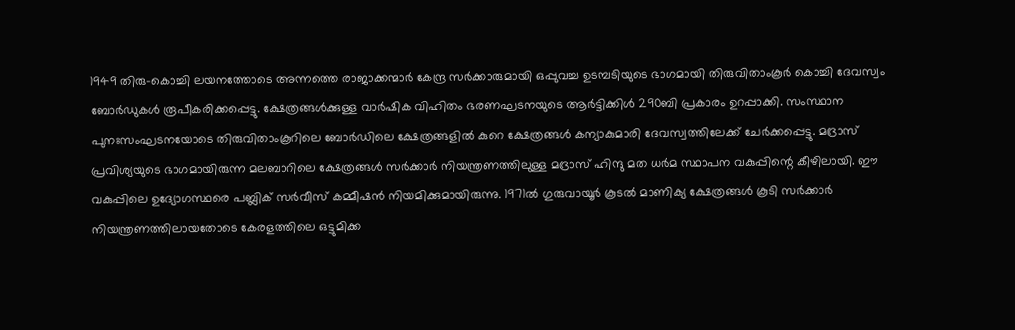1949 തിരു-കൊച്ചി ലയനത്തോടെ അന്നത്തെ രാജാക്കന്മാര്‍ കേന്ദ്ര സര്‍ക്കാരുമായി ഒപ്പുവച്ച ഉടമ്പടിയുടെ ഭാഗമായി തിരുവിതാംകൂര്‍ കൊച്ചി ദേവസ്വം ബോര്‍ഡുകള്‍ രൂപീകരിക്കപ്പെട്ടു. ക്ഷേത്രങ്ങള്‍ക്കുള്ള വാര്‍ഷിക വിഹിതം ഭരണഘടനയുടെ ആര്‍ട്ടിക്കിള്‍ 290ബി പ്രകാരം ഉറപ്പാക്കി. സംസ്ഥാന പുനഃസംഘടനയോടെ തിരുവിതാംകൂറിലെ ബോര്‍ഡിലെ ക്ഷേത്രങ്ങളില്‍ കുറെ ക്ഷേത്രങ്ങള്‍ കന്യാകുമാരി ദേവസ്വത്തിലേക്ക് ചേര്‍ക്കപ്പെട്ടു. മദ്രാസ് പ്രവിശ്യയുടെ ഭാഗമായിരുന്ന മലബാറിലെ ക്ഷേത്രങ്ങള്‍ സര്‍ക്കാര്‍ നിയന്ത്രണത്തിലുള്ള മദ്രാസ് ഹിന്ദു മത ധര്‍മ സ്ഥാപന വകുപ്പിന്റെ കീഴിലായി. ഈ വകുപ്പിലെ ഉദ്യോഗസ്ഥരെ പബ്ലിക് സര്‍വീസ് കമ്മീഷന്‍ നിയമിക്കുമായിരുന്നു. 1971ല്‍ ഗുരുവായൂര്‍ കൂടല്‍ മാണിക്യ ക്ഷേത്രങ്ങള്‍ കൂടി സര്‍ക്കാര്‍ നിയന്ത്രണത്തിലായതോടെ കേരളത്തിലെ ഒട്ടുമിക്ക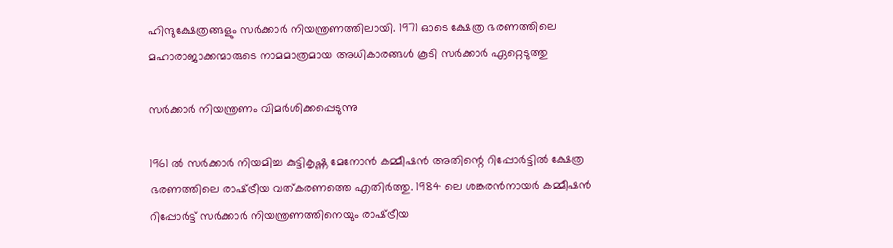ഹിന്ദുക്ഷേത്രങ്ങളും സര്‍ക്കാര്‍ നിയന്ത്രണത്തിലായി. 1971 ഓടെ ക്ഷേത്ര ഭരണത്തിലെ മഹാരാജാക്കന്മാരുടെ നാമമാത്രമായ അധികാരങ്ങള്‍ കൂടി സര്‍ക്കാര്‍ ഏറ്റെടുത്തു

സര്‍ക്കാര്‍ നിയന്ത്രണം വിമര്‍ശിക്കപ്പെടുന്നു

1961 ല്‍ സര്‍ക്കാര്‍ നിയമിച്ച കുട്ടികൃഷ്ണ മേനോന്‍ കമ്മീഷന്‍ അതിന്റെ റിപ്പോര്‍ട്ടില്‍ ക്ഷേത്ര ഭരണത്തിലെ രാഷ്‌ട്രീയ വത്കരണത്തെ എതിര്‍ത്തു. 1984 ലെ ശങ്കരന്‍നായര്‍ കമ്മീഷന്‍ റിപ്പോര്‍ട്ട് സര്‍ക്കാര്‍ നിയന്ത്രണത്തിനെയും രാഷ്‌ട്രീയ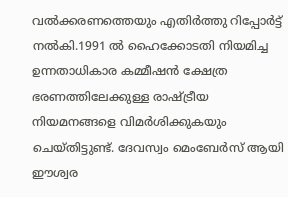വല്‍ക്കരണത്തെയും എതിര്‍ത്തു റിപ്പോര്‍ട്ട് നല്‍കി.1991 ല്‍ ഹൈക്കോടതി നിയമിച്ച ഉന്നതാധികാര കമ്മീഷന്‍ ക്ഷേത്ര ഭരണത്തിലേക്കുള്ള രാഷ്‌ട്രീയ നിയമനങ്ങളെ വിമര്‍ശിക്കുകയും ചെയ്തിട്ടുണ്ട്. ദേവസ്വം മെംബേര്‍സ് ആയി ഈശ്വര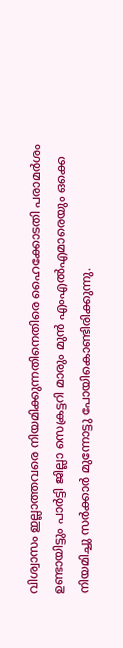വിശ്വാസം ഇല്ലാത്തവരെ നിയമിക്കുന്നതിനെതിരെ ഹൈക്കോടതി പരാമര്‍ശം ഉണ്ടായിട്ടും പാര്‍ട്ടി ജില്ലാ സെക്രട്ടറി മാരും മുന്‍ എംഎല്‍എമാരെയും ഒക്കെ നിയമിച്ചു സര്‍ക്കാര്‍ മുന്നോട്ടു പോയികൊണ്ടിരിക്കുന്നു.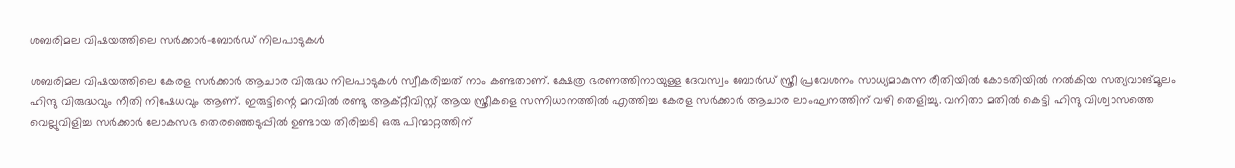ശബരിമല വിഷയത്തിലെ സര്‍ക്കാര്‍-ബോര്‍ഡ് നിലപാടുകള്‍

ശബരിമല വിഷയത്തിലെ കേരള സര്‍ക്കാര്‍ ആചാര വിരുദ്ധ നിലപാടുകള്‍ സ്വീകരിച്ചത് നാം കണ്ടതാണ്. ക്ഷേത്ര ഭരണത്തിനായുള്ള ദേവസ്വം ബോര്‍ഡ് സ്ത്രീ പ്രവേശനം സാധ്യമാകുന്ന രീതിയില്‍ കോടതിയില്‍ നല്‍കിയ സത്യവാങ്മൂലം ഹിന്ദു വിരുദ്ധവും നീതി നിഷേധവും ആണ്. ഇരുട്ടിന്റെ മറവില്‍ രണ്ടു ആക്റ്റീവിസ്റ്റ് ആയ സ്ത്രീകളെ സന്നിധാനത്തില്‍ എത്തിച്ച കേരള സര്‍ക്കാര്‍ ആചാര ലാംഘനത്തിന് വഴി തെളിച്ചു. വനിതാ മതില്‍ കെട്ടി ഹിന്ദു വിശ്വാസത്തെ വെല്ലുവിളിച്ച സര്‍ക്കാര്‍ ലോകസഭ തെരഞ്ഞെടുപ്പില്‍ ഉണ്ടായ തിരിച്ചടി ഒരു പിന്മാറ്റത്തിന്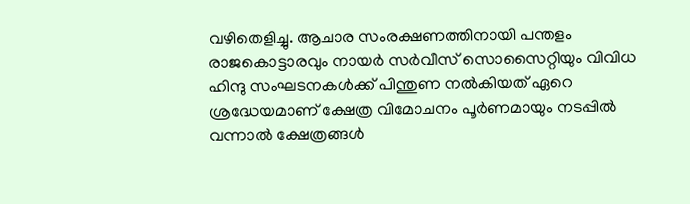വഴിതെളിച്ചു. ആചാര സംരക്ഷണത്തിനായി പന്തളം രാജകൊട്ടാരവും നായര്‍ സര്‍വീസ് സൊസൈറ്റിയും വിവിധ ഹിന്ദു സംഘടനകള്‍ക്ക് പിന്തുണ നല്‍കിയത് ഏറെ ശ്രദ്ധേയമാണ് ക്ഷേത്ര വിമോചനം പൂര്‍ണമായും നടപ്പില്‍ വന്നാല്‍ ക്ഷേത്രങ്ങള്‍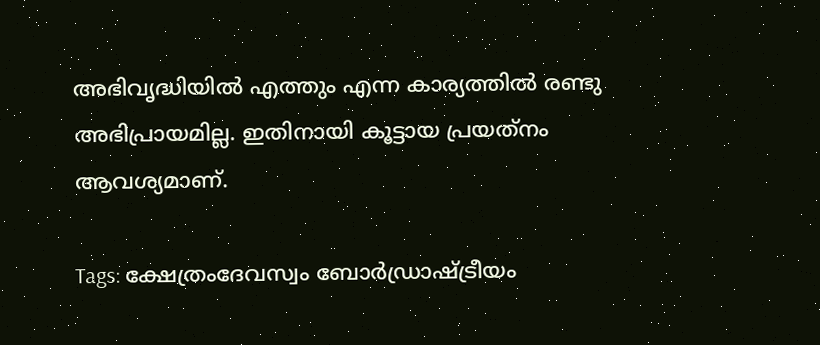അഭിവൃദ്ധിയില്‍ എത്തും എന്ന കാര്യത്തില്‍ രണ്ടു അഭിപ്രായമില്ല. ഇതിനായി കൂട്ടായ പ്രയത്‌നം ആവശ്യമാണ്.

Tags: ക്ഷേത്രംദേവസ്വം ബോര്‍ഡ്രാഷ്ട്രീയം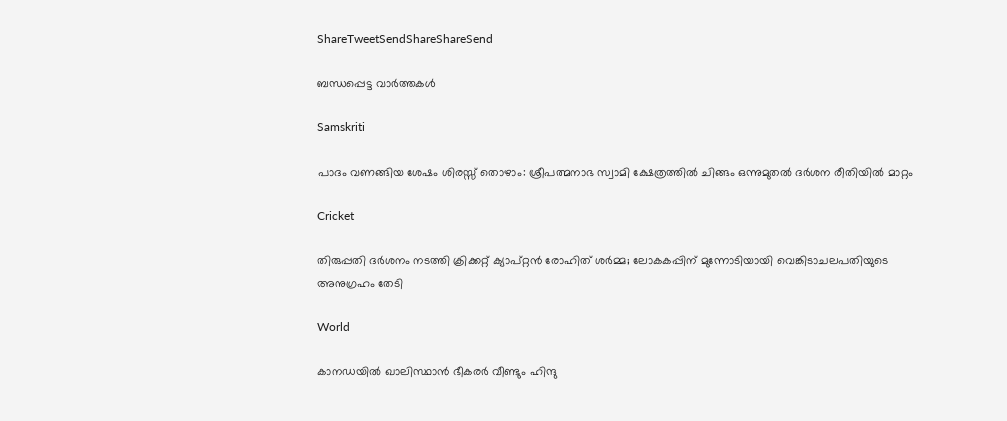ShareTweetSendShareShareSend

ബന്ധപ്പെട്ട വാര്‍ത്തകള്‍

Samskriti

പാദം വണങ്ങിയ ശേഷം ശിരസ്സ് തൊഴാം: ശ്രീപത്മനാഭ സ്വാമി ക്ഷേത്രത്തില്‍ ചിങ്ങം ഒന്നുമുതല്‍ ദര്‍ശന രീതിയില്‍ മാറ്റം

Cricket

തിരുപ്പതി ദർശനം നടത്തി ക്രിക്കറ്റ് ക്യാപ്റ്റന്‍ രോഹിത് ശര്‍മ്മ; ലോകകപ്പിന് മുന്നോടിയായി വെങ്കിടാചലപതിയുടെ അനുഗ്രഹം തേടി

World

കാനഡയില്‍ ഖാലിസ്ഥാന്‍ ഭീകരര്‍ വീണ്ടും ഹിന്ദു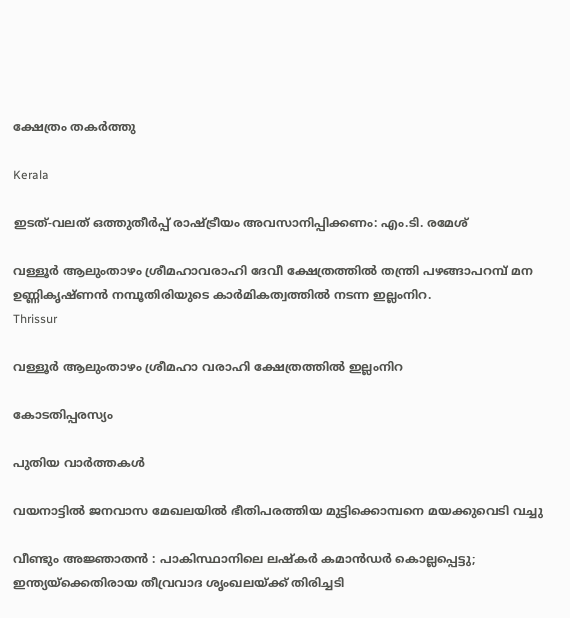ക്ഷേത്രം തകര്‍ത്തു

Kerala

ഇടത്-വലത് ഒത്തുതീര്‍പ്പ് രാഷ്‌ട്രീയം അവസാനിപ്പിക്കണം: എം.ടി. രമേശ്

വള്ളൂര്‍ ആലുംതാഴം ശ്രീമഹാവരാഹി ദേവീ ക്ഷേത്രത്തില്‍ തന്ത്രി പഴങ്ങാപറമ്പ് മന ഉണ്ണികൃഷ്ണന്‍ നമ്പൂതിരിയുടെ കാര്‍മികത്വത്തില്‍ നടന്ന ഇല്ലംനിറ.
Thrissur

വള്ളൂര്‍ ആലുംതാഴം ശ്രീമഹാ വരാഹി ക്ഷേത്രത്തില്‍ ഇല്ലംനിറ

കോടതിപ്പരസ്യം

പുതിയ വാര്‍ത്തകള്‍

വയനാട്ടില്‍ ജനവാസ മേഖലയില്‍ ഭീതിപരത്തിയ മുട്ടിക്കൊമ്പനെ മയക്കുവെടി വച്ചു

വീണ്ടും അജ്ഞാതൻ : പാകിസ്ഥാനിലെ ലഷ്കർ കമാൻഡർ കൊല്ലപ്പെട്ടു; ഇന്ത്യയ്‌ക്കെതിരായ തീവ്രവാദ ശൃംഖലയ്‌ക്ക് തിരിച്ചടി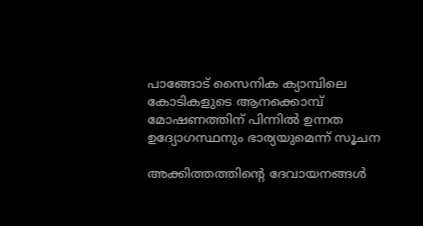പാങ്ങോട് സൈനിക ക്യാമ്പിലെ കോടികളുടെ ആനക്കൊമ്പ് മോഷണത്തിന് പിന്നില്‍ ഉന്നത ഉദ്യോഗസ്ഥനും ഭാര്യയുമെന്ന് സൂചന

അക്കിത്തത്തിന്റെ ദേവായനങ്ങള്‍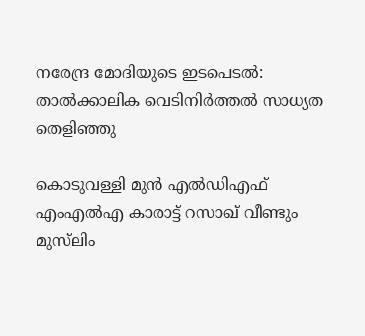നരേന്ദ്ര മോദിയുടെ ഇടപെടല്‍: താൽക്കാലിക വെടിനിർത്തൽ സാധ്യത തെളിഞ്ഞു

കൊടുവള്ളി മുൻ എൽഡിഎഫ് എംഎൽഎ കാരാട്ട് റസാഖ് വീണ്ടും മുസ്‍ലിം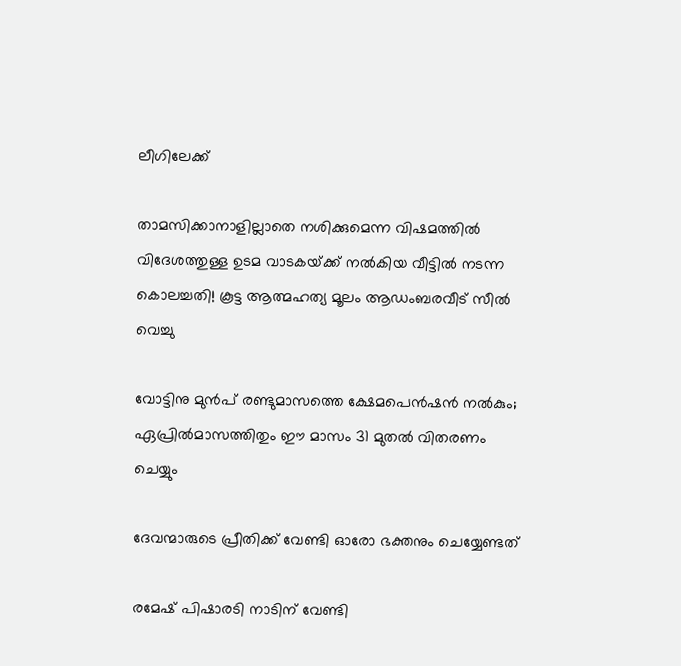ലീഗിലേക്ക്

താമസിക്കാനാളില്ലാതെ നശിക്കുമെന്ന വിഷമത്തിൽ വിദേശത്തുള്ള ഉടമ വാടകയ്‌ക്ക് നൽകിയ വീട്ടിൽ നടന്ന കൊലച്ചതി! കൂട്ട ആത്മഹത്യ മൂലം ആഡംബരവീട് സീൽ വെച്ചു

വോട്ടിനു മുൻപ് രണ്ടുമാസത്തെ ക്ഷേമപെൻഷൻ നൽകും; ഏപ്രിൽമാസത്തിതും ഈ മാസം 31 മുതൽ വിതരണം ചെയ്യും

ദേവന്മാരുടെ പ്രീതിക്ക് വേണ്ടി ഓരോ ഭക്തനും ചെയ്യേണ്ടത്

രമേഷ് പിഷാരടി നാടിന് വേണ്ടി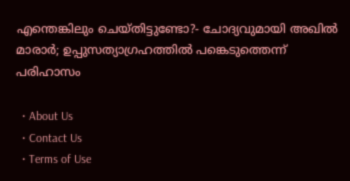എന്തെങ്കിലും ചെയ്തിട്ടുണ്ടോ?- ചോദ്യവുമായി അഖില്‍ മാരാര്‍; ഉപ്പുസത്യാഗ്രഹത്തില്‍ പങ്കെടുത്തെന്ന് പരിഹാസം

  • About Us
  • Contact Us
  • Terms of Use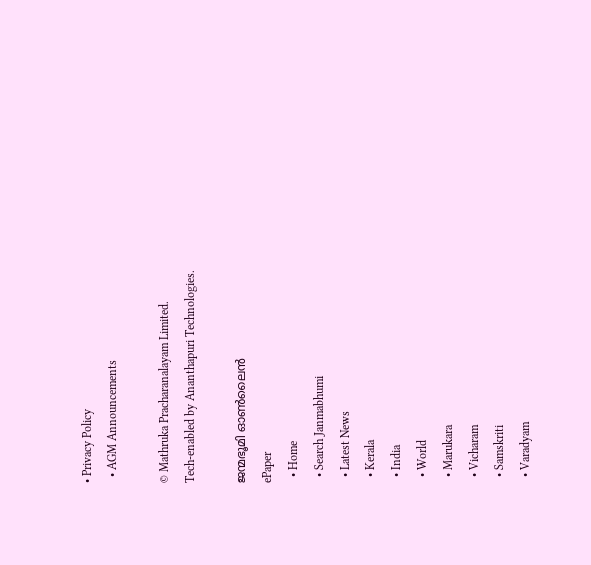• Privacy Policy
  • AGM Announcements

© Mathruka Pracharanalayam Limited.
Tech-enabled by Ananthapuri Technologies.

ജന്മഭൂമി ഓണ്‍ലൈന്‍
ePaper
  • Home
  • Search Janmabhumi
  • Latest News
  • Kerala
  • India
  • World
  • Marukara
  • Vicharam
  • Samskriti
  • Varadyam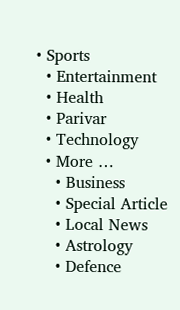• Sports
  • Entertainment
  • Health
  • Parivar
  • Technology
  • More …
    • Business
    • Special Article
    • Local News
    • Astrology
    • Defence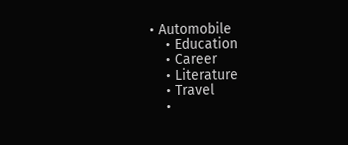• Automobile
    • Education
    • Career
    • Literature
    • Travel
    •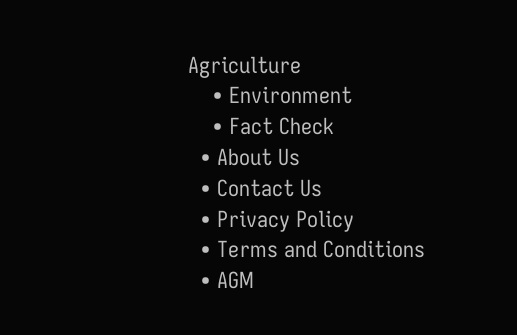Agriculture
    • Environment
    • Fact Check
  • About Us
  • Contact Us
  • Privacy Policy
  • Terms and Conditions
  • AGM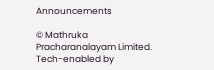Announcements

© Mathruka Pracharanalayam Limited.
Tech-enabled by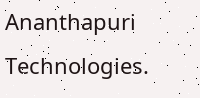Ananthapuri Technologies.